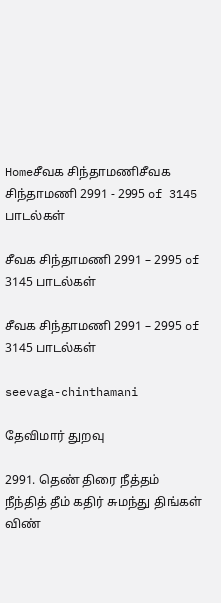Homeசீவக சிந்தாமணிசீவக சிந்தாமணி 2991 - 2995 of 3145 பாடல்கள்

சீவக சிந்தாமணி 2991 – 2995 of 3145 பாடல்கள்

சீவக சிந்தாமணி 2991 – 2995 of 3145 பாடல்கள்

seevaga-chinthamani

தேவிமார் துறவு

2991. தெண் திரை நீத்தம் நீந்தித் தீம் கதிர் சுமந்து திங்கள்
விண்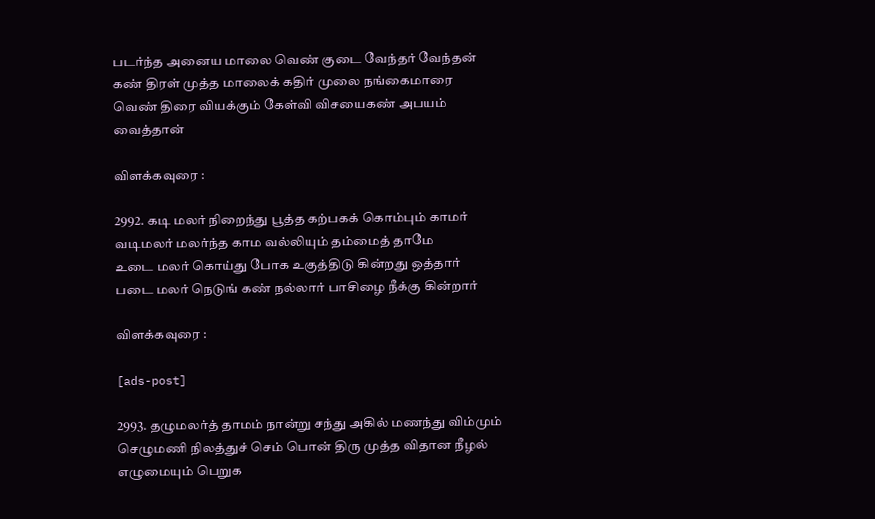படர்ந்த அனைய மாலை வெண் குடை வேந்தர் வேந்தன்
கண் திரள் முத்த மாலைக் கதிர் முலை நங்கைமாரை
வெண் திரை வியக்கும் கேள்வி விசயைகண் அபயம் வைத்தான்

விளக்கவுரை :

2992. கடி மலர் நிறைந்து பூத்த கற்பகக் கொம்பும் காமர்
வடிமலர் மலர்ந்த காம வல்லியும் தம்மைத் தாமே
உடை மலர் கொய்து போக உகுத்திடு கின்றது ஒத்தார்
படை மலர் நெடுங் கண் நல்லார் பாசிழை நீக்கு கின்றார்

விளக்கவுரை :

[ads-post]

2993. தழுமலர்த் தாமம் நான்று சந்து அகில் மணந்து விம்மும்
செழுமணி நிலத்துச் செம் பொன் திரு முத்த விதான நீழல்
எழுமையும் பெறுக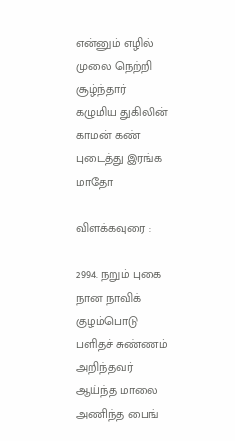என்னும் எழில் முலை நெற்றி சூழ்ந்தார்
கழுமிய துகிலின் காமன் கண் புடைத்து இரங்க மாதோ

விளக்கவுரை :

2994. நறும் புகை நான நாவிக் குழம்பொடு பளிதச் சுண்ணம்
அறிந்தவர் ஆய்ந்த மாலை அணிந்த பைங்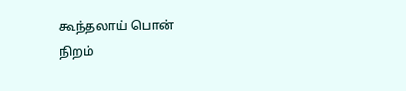கூந்தலாய் பொன்
நிறம்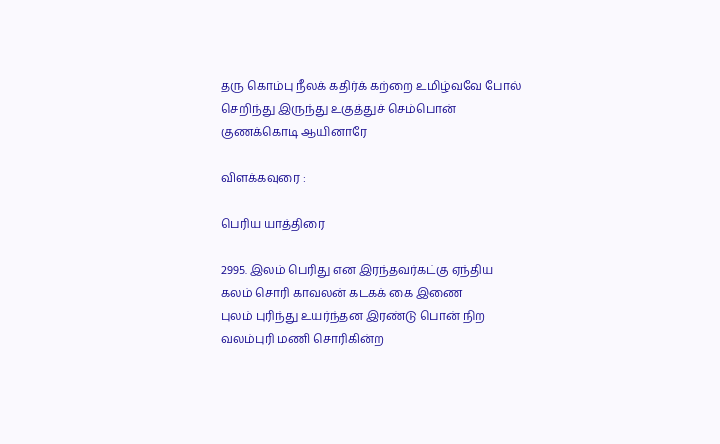தரு கொம்பு நீலக் கதிர்க் கற்றை உமிழ்வவே போல்
செறிந்து இருந்து உகுத்துச் செம்பொன் குணக்கொடி ஆயினாரே

விளக்கவுரை :

பெரிய யாத்திரை

2995. இலம் பெரிது என இரந்தவர்கட்கு ஏந்திய
கலம் சொரி காவலன் கடகக் கை இணை
புலம் புரிந்து உயர்ந்தன இரண்டு பொன் நிற
வலம்புரி மணி சொரிகின்ற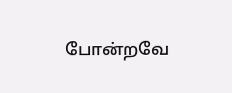போன்றவே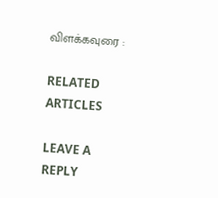விளக்கவுரை :

RELATED ARTICLES

LEAVE A REPLY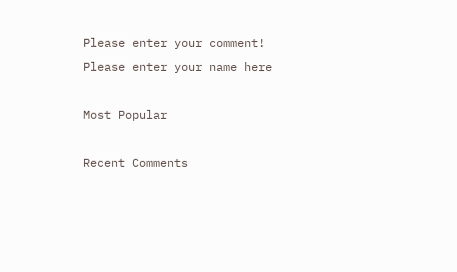Please enter your comment!
Please enter your name here

Most Popular

Recent Comments